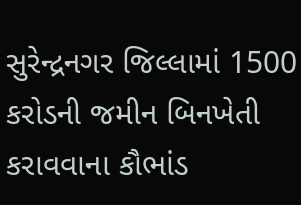સુરેન્દ્રનગર જિલ્લામાં 1500 કરોડની જમીન બિનખેતી કરાવવાના કૌભાંડ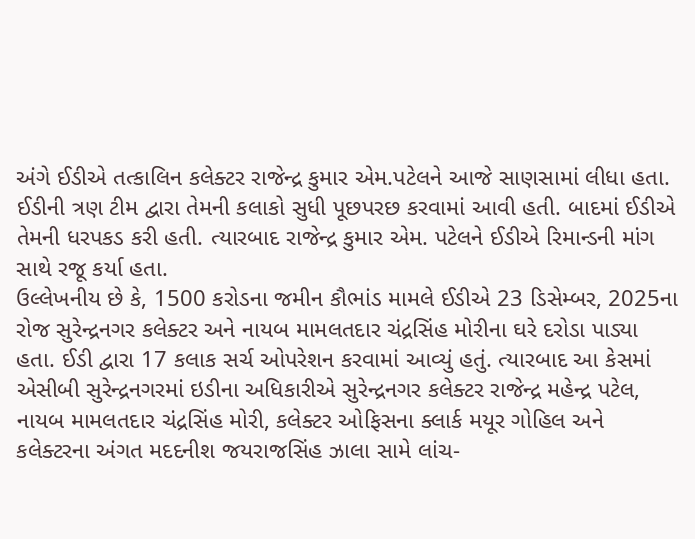અંગે ઈડીએ તત્કાલિન કલેક્ટર રાજેન્દ્ર કુમાર એમ.પટેલને આજે સાણસામાં લીધા હતા. ઈડીની ત્રણ ટીમ દ્વારા તેમની કલાકો સુધી પૂછપરછ કરવામાં આવી હતી. બાદમાં ઈડીએ તેમની ધરપકડ કરી હતી. ત્યારબાદ રાજેન્દ્ર કુમાર એમ. પટેલને ઈડીએ રિમાન્ડની માંગ સાથે રજૂ કર્યા હતા.
ઉલ્લેખનીય છે કે, 1500 કરોડના જમીન કૌભાંડ મામલે ઈડીએ 23 ડિસેમ્બર, 2025ના રોજ સુરેન્દ્રનગર કલેક્ટર અને નાયબ મામલતદાર ચંદ્રસિંહ મોરીના ઘરે દરોડા પાડ્યા હતા. ઈડી દ્વારા 17 કલાક સર્ચ ઓપરેશન કરવામાં આવ્યું હતું. ત્યારબાદ આ કેસમાં એસીબી સુરેન્દ્રનગરમાં ઇડીના અધિકારીએ સુરેન્દ્રનગર કલેક્ટર રાજેન્દ્ર મહેન્દ્ર પટેલ, નાયબ મામલતદાર ચંદ્રસિંહ મોરી, કલેક્ટર ઓફિસના ક્લાર્ક મયૂર ગોહિલ અને કલેક્ટરના અંગત મદદનીશ જયરાજસિંહ ઝાલા સામે લાંચ-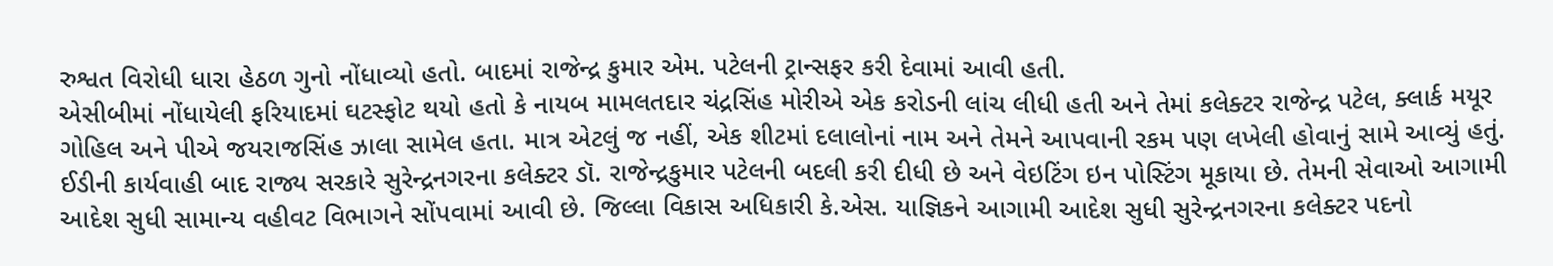રુશ્વત વિરોધી ધારા હેઠળ ગુનો નોંધાવ્યો હતો. બાદમાં રાજેન્દ્ર કુમાર એમ. પટેલની ટ્રાન્સફર કરી દેવામાં આવી હતી.
એસીબીમાં નોંધાયેલી ફરિયાદમાં ઘટસ્ફોટ થયો હતો કે નાયબ મામલતદાર ચંદ્રસિંહ મોરીએ એક કરોડની લાંચ લીધી હતી અને તેમાં કલેક્ટર રાજેન્દ્ર પટેલ, ક્લાર્ક મયૂર ગોહિલ અને પીએ જયરાજસિંહ ઝાલા સામેલ હતા. માત્ર એટલું જ નહીં, એક શીટમાં દલાલોનાં નામ અને તેમને આપવાની રકમ પણ લખેલી હોવાનું સામે આવ્યું હતું.
ઈડીની કાર્યવાહી બાદ રાજ્ય સરકારે સુરેન્દ્રનગરના કલેક્ટર ડૉ. રાજેન્દ્રકુમાર પટેલની બદલી કરી દીધી છે અને વેઇટિંગ ઇન પોસ્ટિંગ મૂકાયા છે. તેમની સેવાઓ આગામી આદેશ સુધી સામાન્ય વહીવટ વિભાગને સોંપવામાં આવી છે. જિલ્લા વિકાસ અધિકારી કે.એસ. યાજ્ઞિકને આગામી આદેશ સુધી સુરેન્દ્રનગરના કલેક્ટર પદનો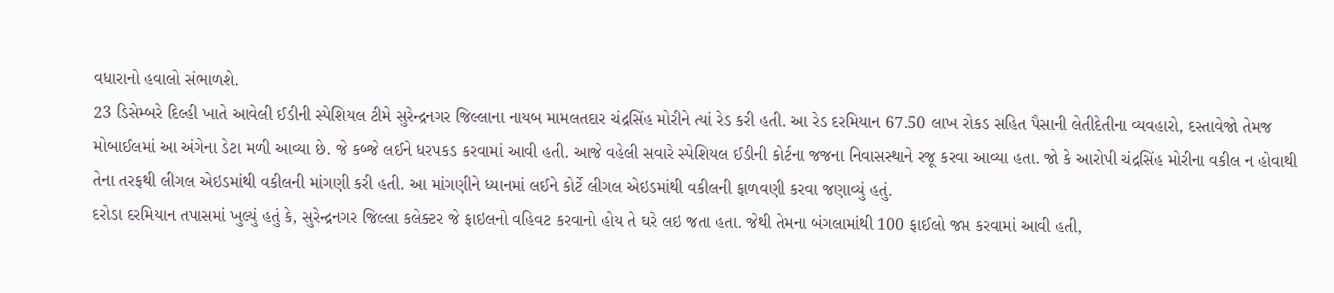વધારાનો હવાલો સંભાળશે.
23 ડિસેમ્બરે દિલ્હી ખાતે આવેલી ઈડીની સ્પેશિયલ ટીમે સુરેન્દ્રનગર જિલ્લાના નાયબ મામલતદાર ચંદ્રસિંહ મોરીને ત્યાં રેડ કરી હતી. આ રેડ દરમિયાન 67.50 લાખ રોકડ સહિત પૈસાની લેતીદેતીના વ્યવહારો, દસ્તાવેજો તેમજ મોબાઈલમાં આ અંગેના ડેટા મળી આવ્યા છે. જે કબ્જે લઈને ધરપકડ કરવામાં આવી હતી. આજે વહેલી સવારે સ્પેશિયલ ઈડીની કોર્ટના જજના નિવાસસ્થાને રજૂ કરવા આવ્યા હતા. જો કે આરોપી ચંદ્રસિંહ મોરીના વકીલ ન હોવાથી તેના તરફથી લીગલ એઇડમાંથી વકીલની માંગણી કરી હતી. આ માંગણીને ધ્યાનમાં લઈને કોર્ટે લીગલ એઇડમાંથી વકીલની ફાળવણી કરવા જણાવ્યું હતું.
દરોડા દરમિયાન તપાસમાં ખુલ્યું હતું કે, સુરેન્દ્રનગર જિલ્લા કલેક્ટર જે ફાઇલનો વહિવટ કરવાનો હોય તે ઘરે લઇ જતા હતા. જેથી તેમના બંગલામાંથી 100 ફાઈલો જપ્ત કરવામાં આવી હતી,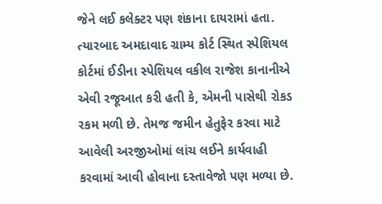જેને લઈ કલેક્ટર પણ શંકાના દાયરામાં હતા. ત્યારબાદ અમદાવાદ ગ્રામ્ય કોર્ટ સ્થિત સ્પેશિયલ કોર્ટમાં ઈડીના સ્પેશિયલ વકીલ રાજેશ કાનાનીએ એવી રજૂઆત કરી હતી કે, એમની પાસેથી રોકડ રકમ મળી છે. તેમજ જમીન હેતુફેર કરવા માટે આવેલી અરજીઓમાં લાંચ લઈને કાર્યવાહી કરવામાં આવી હોવાના દસ્તાવેજો પણ મળ્યા છે.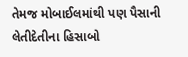તેમજ મોબાઈલમાંથી પણ પૈસાની લેતીદેતીના હિસાબો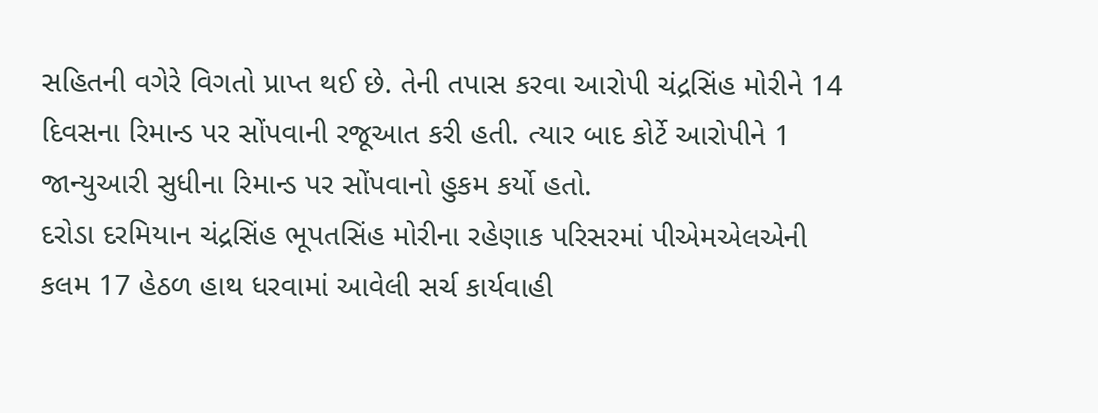સહિતની વગેરે વિગતો પ્રાપ્ત થઈ છે. તેની તપાસ કરવા આરોપી ચંદ્રસિંહ મોરીને 14 દિવસના રિમાન્ડ પર સોંપવાની રજૂઆત કરી હતી. ત્યાર બાદ કોર્ટે આરોપીને 1 જાન્યુઆરી સુધીના રિમાન્ડ પર સોંપવાનો હુકમ કર્યો હતો.
દરોડા દરમિયાન ચંદ્રસિંહ ભૂપતસિંહ મોરીના રહેણાક પરિસરમાં પીએમએલએની કલમ 17 હેઠળ હાથ ધરવામાં આવેલી સર્ચ કાર્યવાહી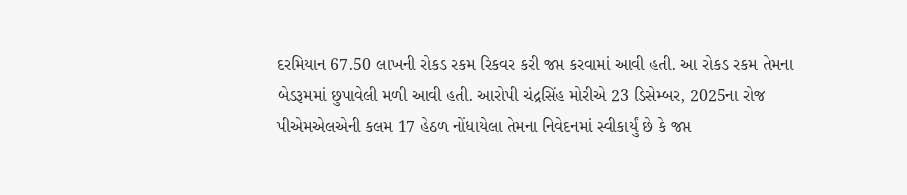દરમિયાન 67.50 લાખની રોકડ રકમ રિકવર કરી જપ્ત કરવામાં આવી હતી. આ રોકડ રકમ તેમના બેડરૂમમાં છુપાવેલી મળી આવી હતી. આરોપી ચંદ્રસિંહ મોરીએ 23 ડિસેમ્બર, 2025ના રોજ પીએમએલએની કલમ 17 હેઠળ નોંધાયેલા તેમના નિવેદનમાં સ્વીકાર્યું છે કે જપ્ત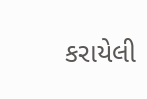કરાયેલી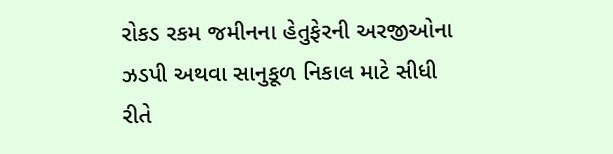રોકડ રકમ જમીનના હેતુફેરની અરજીઓના ઝડપી અથવા સાનુકૂળ નિકાલ માટે સીધી રીતે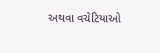અથવા વચેટિયાઓ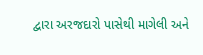દ્વારા અરજદારો પાસેથી માગેલી અને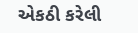એકઠી કરેલી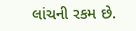લાંચની રકમ છે.